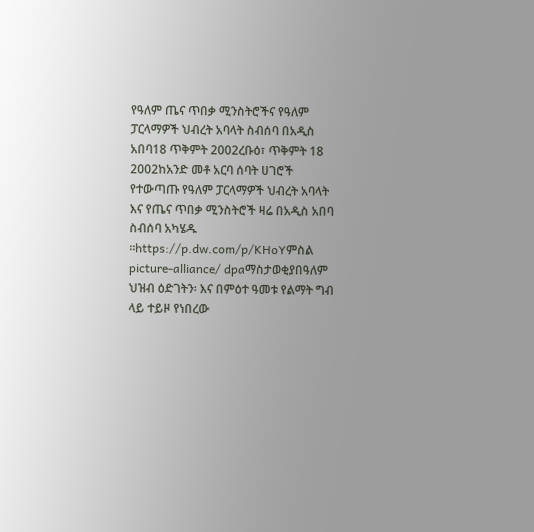የዓለም ጤና ጥበቃ ሚንስትሮችና የዓለም ፓርላማዎች ህብረት አባላት ስብሰባ በአዲስ አበባ18 ጥቅምት 2002ረቡዕ፣ ጥቅምት 18 2002ከአንድ መቶ አርባ ሰባት ሀገሮች የተውጣጡ የዓለም ፓርላማዎች ህብረት አባላት እና የጤና ጥበቃ ሚንስትሮች ዛሬ በአዲስ አበባ ስብሰባ አካሄዱ ።https://p.dw.com/p/KHoYምስል picture-alliance/ dpaማስታወቂያበዓለም ህዝብ ዕድገትን፡ እና በምዕተ ዓመቱ የልማት ግብ ላይ ተይዞ የነበረው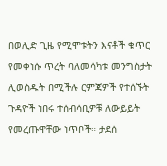በወሊድ ጊዜ የሚሞቱትን እናቶች ቁጥር የመቀነሱ ጥረት ባለመሳካቱ መንግስታት ሊወስዱት በሚችሉ ርምጃዎች የተሰኙት ጉዳዮች ነበሩ ተሰብሳቢዎቹ ለውይይት የመረጡዋቸው ነጥቦች። ታደሰ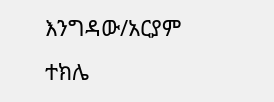እንግዳው/አርያም ተክሌ